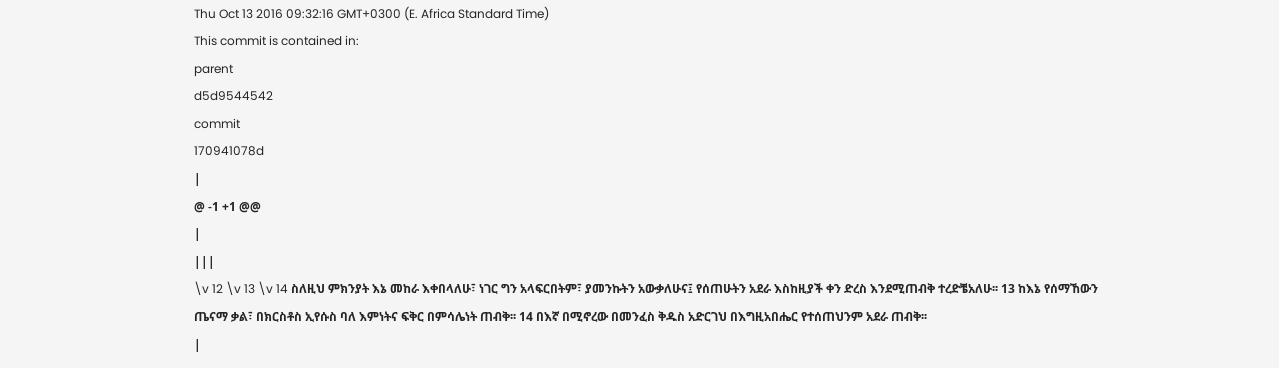Thu Oct 13 2016 09:32:16 GMT+0300 (E. Africa Standard Time)
This commit is contained in:
parent
d5d9544542
commit
170941078d
|
@ -1 +1 @@
|
|||
\v 12 \v 13 \v 14 ስለዚህ ምክንያት እኔ መከራ እቀበላለሁ፣ ነገር ግን አላፍርበትም፣ ያመንኩትን አውቃለሁና፤ የሰጠሁትን አደራ እስከዚያች ቀን ድረስ እንደሚጠብቅ ተረድቼአለሁ፡፡ 13 ከእኔ የሰማኸውን ጤናማ ቃል፣ በክርስቶስ ኢየሱስ ባለ እምነትና ፍቅር በምሳሌነት ጠብቅ፡፡ 14 በእኛ በሚኖረው በመንፈስ ቅዱስ አድርገህ በእግዚአበሔር የተሰጠህንም አደራ ጠብቅ፡፡
|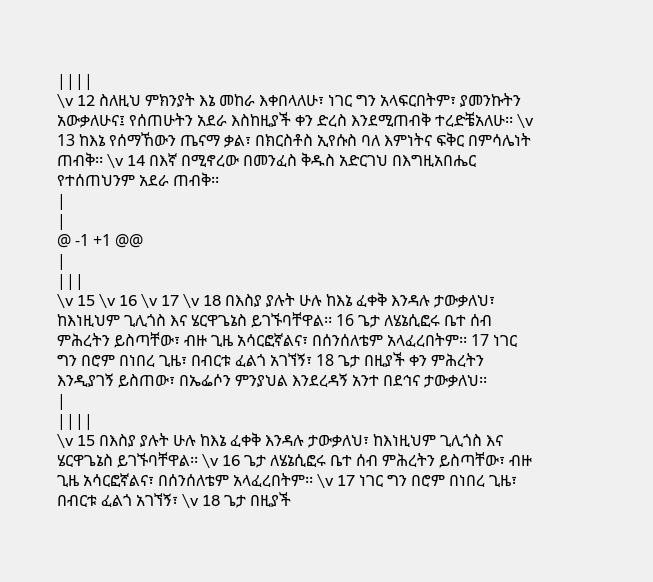||||
\v 12 ስለዚህ ምክንያት እኔ መከራ እቀበላለሁ፣ ነገር ግን አላፍርበትም፣ ያመንኩትን አውቃለሁና፤ የሰጠሁትን አደራ እስከዚያች ቀን ድረስ እንደሚጠብቅ ተረድቼአለሁ፡፡ \v 13 ከእኔ የሰማኸውን ጤናማ ቃል፣ በክርስቶስ ኢየሱስ ባለ እምነትና ፍቅር በምሳሌነት ጠብቅ፡፡ \v 14 በእኛ በሚኖረው በመንፈስ ቅዱስ አድርገህ በእግዚአበሔር የተሰጠህንም አደራ ጠብቅ፡፡
|
|
@ -1 +1 @@
|
|||
\v 15 \v 16 \v 17 \v 18 በእስያ ያሉት ሁሉ ከእኔ ፈቀቅ እንዳሉ ታውቃለህ፣ ከእነዚህም ጊሊጎስ እና ሄርዋጌኔስ ይገኙባቸዋል፡፡ 16 ጌታ ለሄኔሲፎሩ ቤተ ሰብ ምሕረትን ይስጣቸው፣ ብዙ ጊዜ አሳርፎኛልና፣ በሰንሰለቴም አላፈረበትም፡፡ 17 ነገር ግን በሮም በነበረ ጊዜ፣ በብርቱ ፈልጎ አገኘኝ፣ 18 ጌታ በዚያች ቀን ምሕረትን እንዲያገኝ ይስጠው፣ በኤፌሶን ምንያህል እንደረዳኝ አንተ በደኅና ታውቃለህ፡፡
|
||||
\v 15 በእስያ ያሉት ሁሉ ከእኔ ፈቀቅ እንዳሉ ታውቃለህ፣ ከእነዚህም ጊሊጎስ እና ሄርዋጌኔስ ይገኙባቸዋል፡፡ \v 16 ጌታ ለሄኔሲፎሩ ቤተ ሰብ ምሕረትን ይስጣቸው፣ ብዙ ጊዜ አሳርፎኛልና፣ በሰንሰለቴም አላፈረበትም፡፡ \v 17 ነገር ግን በሮም በነበረ ጊዜ፣ በብርቱ ፈልጎ አገኘኝ፣ \v 18 ጌታ በዚያች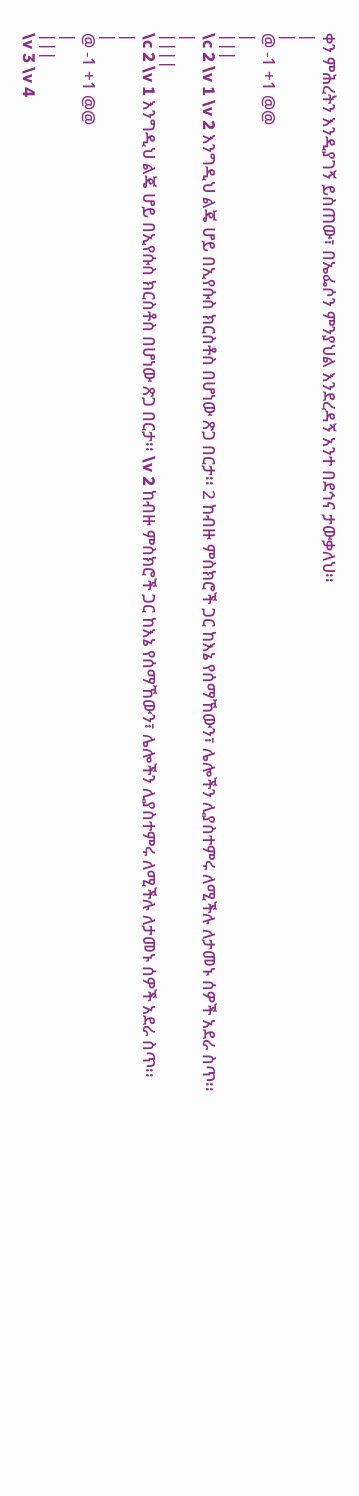ቀን ምሕረትን እንዲያገኝ ይስጠው፣ በኤፌሶን ምንያህል እንደረዳኝ አንተ በደኅና ታውቃለህ፡፡
|
|
@ -1 +1 @@
|
|||
\c 2 \v 1 \v 2 እንግዲህ ልጄ ሆይ በኢየሱስ ክርስቶስ በሆነው ጽጋ በርታ፡፡ 2 ከብዙ ምስክሮች ጋር ከእኔ የሰማኸውን፣ ሌሎችን ሊያስተምሩ ለሚችሉ ለታመኑ ሰዎች አደራ ስጥ፡፡
|
||||
\c 2 \v 1 እንግዲህ ልጄ ሆይ በኢየሱስ ክርስቶስ በሆነው ጽጋ በርታ፡፡ \v 2 ከብዙ ምስክሮች ጋር ከእኔ የሰማኸውን፣ ሌሎችን ሊያስተምሩ ለሚችሉ ለታመኑ ሰዎች አደራ ስጥ፡፡
|
|
@ -1 +1 @@
|
|||
\v 3 \v 4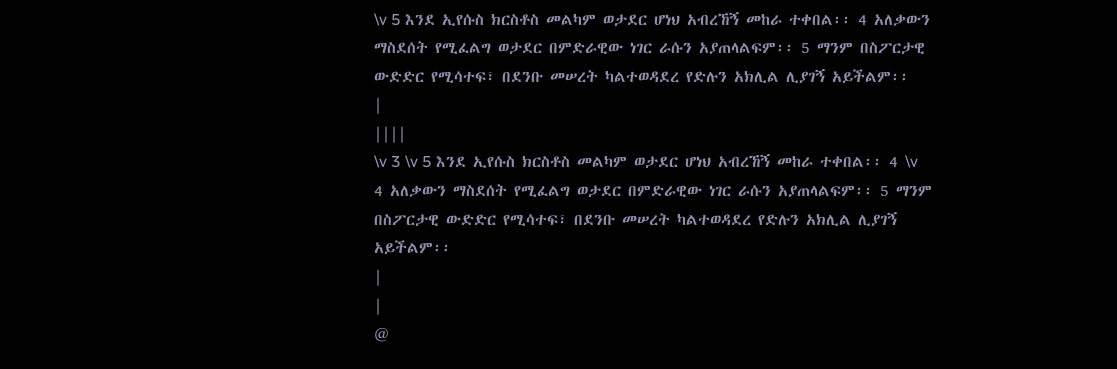\v 5 እንደ ኢየሱስ ክርስቶስ መልካም ወታደር ሆነህ አብረኸኝ መከራ ተቀበል፡፡ 4 አለቃውን ማስደሰት የሚፈልግ ወታደር በምድራዊው ነገር ራሱን አያጠላልፍም፡፡ 5 ማንም በስፖርታዊ ውድድር የሚሳተፍ፣ በደንቡ መሠረት ካልተወዳደረ የድሉን አክሊል ሊያገኝ አይችልም፡፡
|
||||
\v 3 \v 5 እንደ ኢየሱስ ክርስቶስ መልካም ወታደር ሆነህ አብረኸኝ መከራ ተቀበል፡፡ 4 \v 4 አለቃውን ማስደሰት የሚፈልግ ወታደር በምድራዊው ነገር ራሱን አያጠላልፍም፡፡ 5 ማንም በስፖርታዊ ውድድር የሚሳተፍ፣ በደንቡ መሠረት ካልተወዳደረ የድሉን አክሊል ሊያገኝ አይችልም፡፡
|
|
@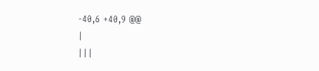-40,6 +40,9 @@
|
|||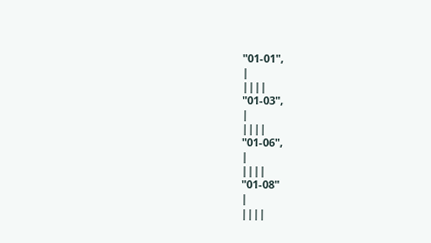"01-01",
|
||||
"01-03",
|
||||
"01-06",
|
||||
"01-08"
|
||||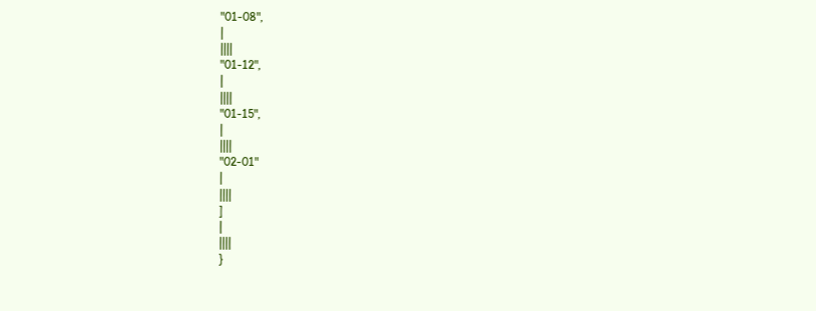"01-08",
|
||||
"01-12",
|
||||
"01-15",
|
||||
"02-01"
|
||||
]
|
||||
}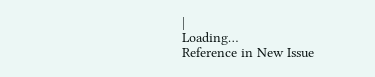|
Loading…
Reference in New Issue